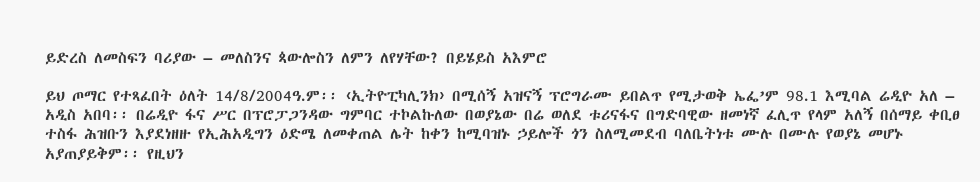ይድረስ ለመስፍን ባሪያው – መለስንና ጳውሎስን ለምን ለየሃቸው? በይሄይስ አእምሮ

ይህ ጦማር የተጻፈበት ዕለት 14/8/2004ዓ.ም፡፡ ‹ኢትዮፒካሊንክ› በሚሰኝ አዝናኝ ፕሮግራሙ ይበልጥ የሚታወቅ ኤፌ’ም 98.1 እሚባል ሬዲዮ አለ – አዲስ አበባ፡፡ በሬዲዮ ፋና ሥር በፕሮፓጋንዳው ግምባር ተኮልኩለው በወያኔው በሬ ወለደ ቱሪናፋና በግድባዊው ዘመነኛ ፈሊጥ የላም አለኝ በሰማይ ቀቢፀ ተስፋ ሕዝቡን እያደነዘዙ የኢሕአዲግን ዕድሜ ለመቀጠል ሌት ከቀን ከሚባዝኑ ኃይሎች ጎን ስለሚመደብ ባለቤትነቱ ሙሉ በሙሉ የወያኔ መሆኑ አያጠያይቅም፡፡ የዚህን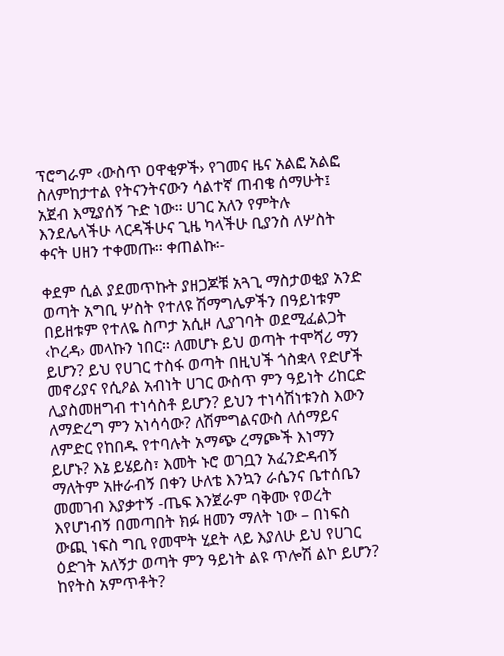ፕሮግራም ‹ውስጥ ዐዋቂዎች› የገመና ዜና አልፎ አልፎ ስለምከታተል የትናንትናውን ሳልተኛ ጠብቄ ሰማሁት፤ አጀብ እሚያሰኝ ጉድ ነው፡፡ ሀገር አለን የምትሉ እንደሌላችሁ ላርዳችሁና ጊዜ ካላችሁ ቢያንስ ለሦስት ቀናት ሀዘን ተቀመጡ፡፡ ቀጠልኩ፡-

ቀደም ሲል ያደመጥኩት ያዘጋጆቹ አጓጊ ማስታወቂያ አንድ ወጣት አግቢ ሦስት የተለዩ ሽማግሌዎችን በዓይነቱም በይዘቱም የተለዬ ስጦታ አሲዞ ሊያገባት ወደሚፈልጋት ‹ኮረዳ› መላኩን ነበር፡፡ ለመሆኑ ይህ ወጣት ተሞሻሪ ማን ይሆን? ይህ የሀገር ተስፋ ወጣት በዚህች ጎስቋላ የድሆች መኖሪያና የሲዖል አብነት ሀገር ውስጥ ምን ዓይነት ሪከርድ ሊያስመዘግብ ተነሳስቶ ይሆን? ይህን ተነሳሽነቱንስ እውን ለማድረግ ምን አነሳሳው? ለሽምግልናውስ ለሰማይና ለምድር የከበዱ የተባሉት አማጭ ረማጮች እነማን ይሆኑ? እኔ ይሄይስ፣ እመት ኑሮ ወገቧን አፈንድዳብኝ ማለትም አዙራብኝ በቀን ሁለቴ እንኳን ራሴንና ቤተሰቤን መመገብ እያቃተኝ -ጤፍ እንጀራም ባቅሙ የወረት እየሆነብኝ በመጣበት ክፉ ዘመን ማለት ነው – በነፍስ ውጪ ነፍስ ግቢ የመሞት ሂደት ላይ እያለሁ ይህ የሀገር ዕድገት አለኝታ ወጣት ምን ዓይነት ልዩ ጥሎሽ ልኮ ይሆን? ከየትስ አምጥቶት?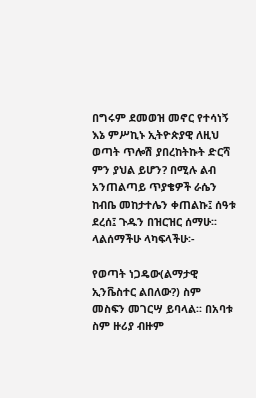በግሩም ደመወዝ መኖር የተሳነኝ እኔ ምሥኪኑ ኢትዮጵያዊ ለዚህ ወጣት ጥሎሽ ያበረከትኩት ድርሻ ምን ያህል ይሆን? በሚሉ ልብ አንጠልጣይ ጥያቄዎች ራሴን ከብቤ መከታተሌን ቀጠልኩ፤ ሰዓቱ ደረሰ፤ ጉዱን በዝርዝር ሰማሁ፡፡ ላልሰማችሁ ላካፍላችሁ፡-

የወጣት ነጋዴው(ልማታዊ ኢንቬስተር ልበለው?) ስም መስፍን መገርሣ ይባላል፡፡ በአባቱ ስም ዙሪያ ብዙም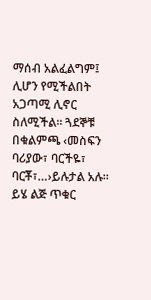ማሰብ አልፈልግም፤ ሊሆን የሚችልበት አጋጣሚ ሊኖር ስለሚችል፡፡ ጓደኞቹ በቁልምጫ ‹መስፍን ባሪያው፣ ባርችዬ፣ ባርቾ፣…›ይሉታል አሉ፡፡ ይሄ ልጅ ጥቁር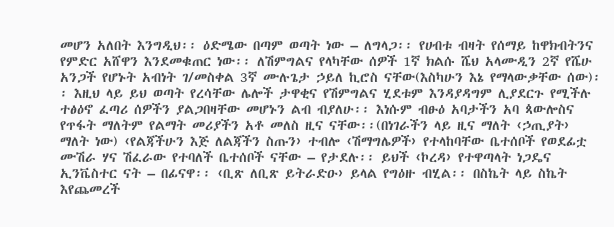መሆን አለበት እንግዲህ፡፡ ዕድሜው በጣም ወጣት ነው – ለግላጋ፡፡ የሀብቱ ብዛት የሰማይ ከዋክብትንና የምድር አሸዋን እንደመቁጠር ነው፡፡ ለሽምግልና የላካቸው ሰዎች 1ኛ ክልሱ ሼህ አላሙዲን 2ኛ የሼሁ አንጋች የሆኑት አብነት ገ/መስቀል 3ኛ ሙሉጌታ ኃይለ ኪሮስ ናቸው(እስካሁን እኔ የማላውቃቸው ሰው)፡፡ እዚህ ላይ ይህ ወጣት የረሳቸው ሌሎች ታዋቂና የሽምግልና ሂደቱም እንዳያዳግም ሊያደርጉ የሚችሉ ተፅዕኖ ፈጣሪ ሰዎችን ያልጋበዛቸው መሆኑን ልብ ብያለሁ፡፡ እነሱም ብፁዕ አባታችን አባ ጳውሎስና የጥፋት ማለትም የልማት መሪያችን አቶ መለስ ዚና ናቸው፡፡(በነገራችን ላይ ዚና ማለት ‹ኃጢያት› ማለት ነው) ‹የልጃችሁን እጅ ለልጃችን ስጡን› ተብሎ ‹ሽማግሌዎች› የተላከባቸው ቤተሰቦች የወደፊቷ ሙሽራ ሃና ሽፈራው የተባለች ቤተሰቦች ናቸው – የታደሉ፡፡ ይህች ‹ኮረዳ› የተዋጣላት ነጋዴና ኢንቬስተር ናት – በፊናዋ፡፡ ‹ቢጽ ለቢጽ ይትራድዑ› ይላል የግዕዙ ብሂል፡፡ በስኬት ላይ ስኬት እየጨመረች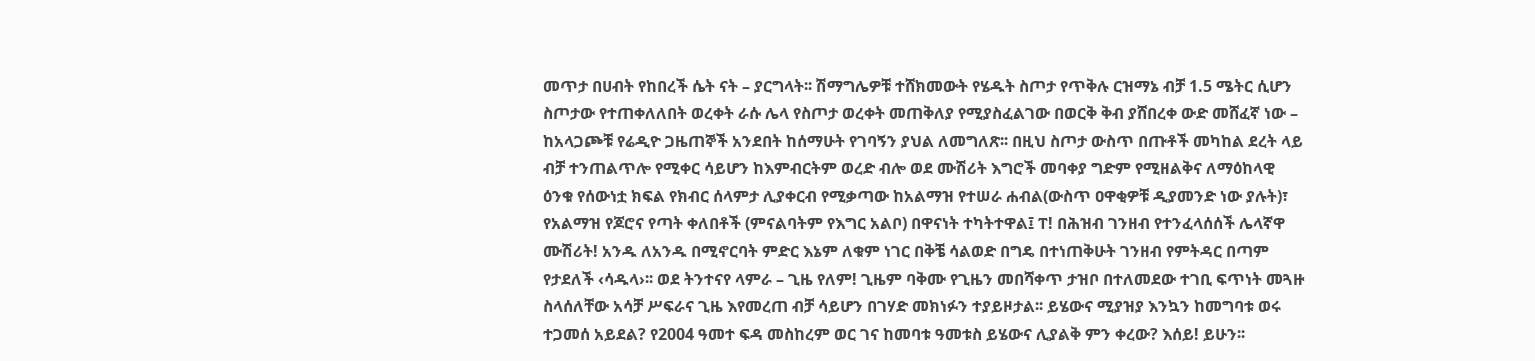መጥታ በሀብት የከበረች ሴት ናት – ያርግላት፡፡ ሽማግሌዎቹ ተሸክመውት የሄዱት ስጦታ የጥቅሉ ርዝማኔ ብቻ 1.5 ሜትር ሲሆን ስጦታው የተጠቀለለበት ወረቀት ራሱ ሌላ የስጦታ ወረቀት መጠቅለያ የሚያስፈልገው በወርቅ ቅብ ያሸበረቀ ውድ መሸፈኛ ነው – ከአላጋጮቹ የሬዲዮ ጋዜጠኞች አንደበት ከሰማሁት የገባኝን ያህል ለመግለጽ፡፡ በዚህ ስጦታ ውስጥ በጡቶች መካከል ደረት ላይ ብቻ ተንጠልጥሎ የሚቀር ሳይሆን ከእምብርትም ወረድ ብሎ ወደ ሙሽሪት እግሮች መባቀያ ግድም የሚዘልቅና ለማዕከላዊ ዕንቁ የሰውነቷ ክፍል የክብር ሰላምታ ሊያቀርብ የሚቃጣው ከአልማዝ የተሠራ ሐብል(ውስጥ ዐዋቂዎቹ ዲያመንድ ነው ያሉት)፣ የአልማዝ የጆሮና የጣት ቀለበቶች (ምናልባትም የእግር አልቦ) በዋናነት ተካትተዋል፤ ፐ! በሕዝብ ገንዘብ የተንፈላሰሰች ሌላኛዋ ሙሽሪት! አንዱ ለአንዱ በሚኖርባት ምድር እኔም ለቁም ነገር በቅቼ ሳልወድ በግዴ በተነጠቅሁት ገንዘብ የምትዳር በጣም የታደለች ‹ሳዱላ›፡፡ ወደ ትንተናየ ላምራ – ጊዜ የለም! ጊዜም ባቅሙ የጊዜን መበሻቀጥ ታዝቦ በተለመደው ተገቢ ፍጥነት መጓዙ ስላሰለቸው አሳቻ ሥፍራና ጊዜ እየመረጠ ብቻ ሳይሆን በገሃድ መክነፉን ተያይዞታል፡፡ ይሄውና ሚያዝያ እንኳን ከመግባቱ ወሩ ተጋመሰ አይደል? የ2004 ዓመተ ፍዳ መስከረም ወር ገና ከመባቱ ዓመቱስ ይሄውና ሊያልቅ ምን ቀረው? እሰይ! ይሁን፡፡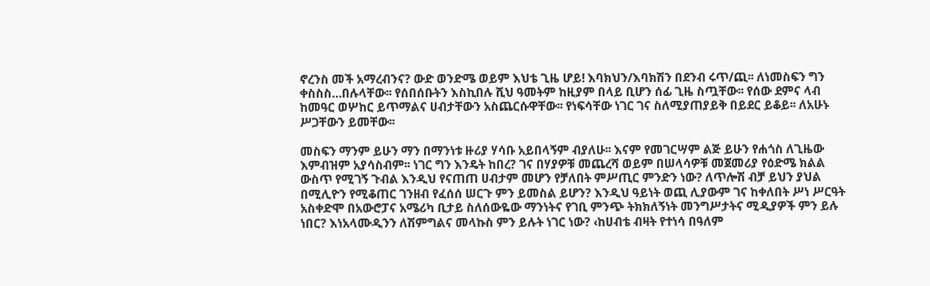ኖረንስ መች አማረብንና? ውድ ወንድሜ ወይም እህቴ ጊዜ ሆይ! እባክህን/እባክሽን በደንብ ሩጥ/ጪ፡፡ ለነመስፍን ግን ቀስስስ…በሉላቸው፡፡ የሰበሰቡትን እስኪበሉ ሺህ ዓመትም ከዚያም በላይ ቢሆን ሰፊ ጊዜ ስጧቸው፡፡ የሰው ደምና ላብ ከመዓር ወሦከር ይጥማልና ሀብታቸውን አስጨርሱዋቸው፡፡ የነፍሳቸው ነገር ገና ስለሚያጠያይቅ በይደር ይቆይ፡፡ ለአሁኑ ሥጋቸውን ይመቸው፡፡

መስፍን ማንም ይሁን ማን በማንነቱ ዙሪያ ሃሳቡ አይበላኝም ብያለሁ፡፡ እናም የመገርሣም ልጅ ይሁን የሐጎስ ለጊዜው እምብዝም አያሳስብም፡፡ ነገር ግን እንዴት ከበረ? ገና በሃያዎቹ መጨረሻ ወይም በሠላሳዎቹ መጀመሪያ የዕድሜ ክልል ውስጥ የሚገኝ ጉብል እንዲህ የናጠጠ ሀብታም መሆን የቻለበት ምሥጢር ምንድን ነው? ለጥሎሽ ብቻ ይህን ያህል በሚሊዮን የሚቆጠር ገንዘብ የፈሰሰ ሠርጉ ምን ይመስል ይሆን? እንዲህ ዓይነት ወጪ ሊያውም ገና ከቀለበት ሥነ ሥርዓት አስቀድሞ በአውሮፓና አሜሪካ ቢታይ ስለሰውዬው ማንነትና የገቢ ምንጭ ትክክለኝነት መንግሥታትና ሚዲያዎች ምን ይሉ ነበር? እነአላሙዲንን ለሽምግልና መላኩስ ምን ይሉት ነገር ነው? ‹ከሀብቴ ብዛት የተነሳ በዓለም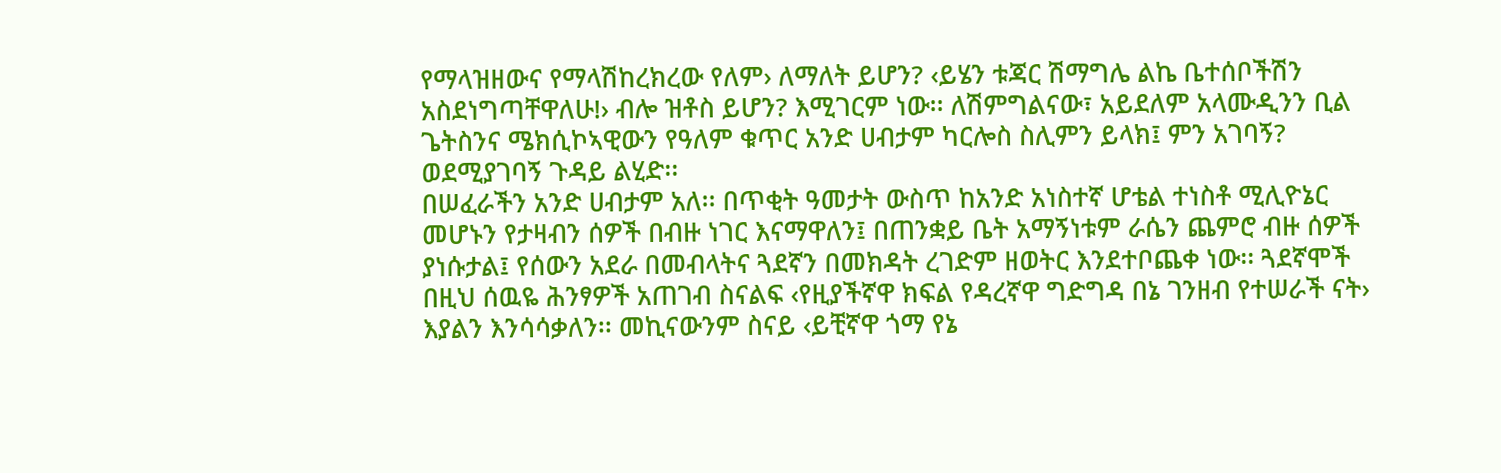የማላዝዘውና የማላሽከረክረው የለም› ለማለት ይሆን? ‹ይሄን ቱጃር ሽማግሌ ልኬ ቤተሰቦችሽን አስደነግጣቸዋለሁ!› ብሎ ዝቶስ ይሆን? እሚገርም ነው፡፡ ለሽምግልናው፣ አይደለም አላሙዲንን ቢል ጌትስንና ሜክሲኮኣዊውን የዓለም ቁጥር አንድ ሀብታም ካርሎስ ስሊምን ይላክ፤ ምን አገባኝ? ወደሚያገባኝ ጉዳይ ልሂድ፡፡
በሠፈራችን አንድ ሀብታም አለ፡፡ በጥቂት ዓመታት ውስጥ ከአንድ አነስተኛ ሆቴል ተነስቶ ሚሊዮኔር መሆኑን የታዛብን ሰዎች በብዙ ነገር እናማዋለን፤ በጠንቋይ ቤት አማኝነቱም ራሴን ጨምሮ ብዙ ሰዎች ያነሱታል፤ የሰውን አደራ በመብላትና ጓደኛን በመክዳት ረገድም ዘወትር እንደተቦጨቀ ነው፡፡ ጓደኛሞች በዚህ ሰዉዬ ሕንፃዎች አጠገብ ስናልፍ ‹የዚያችኛዋ ክፍል የዳረኛዋ ግድግዳ በኔ ገንዘብ የተሠራች ናት› እያልን እንሳሳቃለን፡፡ መኪናውንም ስናይ ‹ይቺኛዋ ጎማ የኔ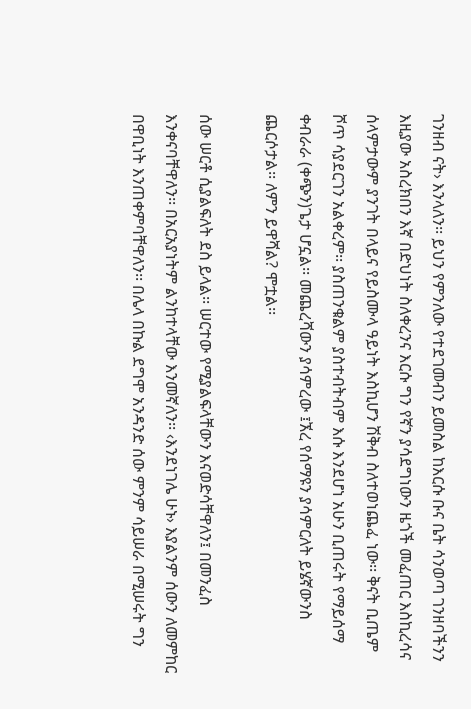ገንዘብ ናት› እንላለን፡፡ ይህን የምንለው የተደገመብን ይመስል ከእርሱ ቡና ቤት ሳንወጣ ገንዘባችንን እዚያው አስረክበን እኛ በድህነት ስለቀረንና እርሱ ግን የኛን ያሳደግነውን ዜጎች መፈጠር እስኪረሳና ሰላምታውም ያንገት በላይና የይስሙላ ዓይነት እስኪሆን ሽቅብ ስለተወነጨፈ ነው፡፡ ቅናት ቢጤም ሾጥ ሳያደርገን አልቀረም፡፡ ያስጠንቁልም ያስተብትብም እሱ እንደሆነ አሁን ቢጠሩት የማይሰማ ቀብራራ (ቀጭን)ጌታ ሆኗል፡፡ መጨረሻውን ያሳምረው ፤ኧረ የሰማዩን ያሳምርለት ይሄኛውንስ ጨርሶታል፡፡ ለምን ይዋሻል? ሞቷል፡፡

ሰው ሠርቶ ሲያልፍለት ደስ ይላል፡፡ ሠርተው የሚያልፍላቸውን እናወድሳቸዋለን፤ በመንፈስ እንቀናባቸዋለን፡፡ በአርአያነትም ልንከተላቸው እንመኛለን፡፡ ‹እንደነገሌ ሁኑ› እያልንም ሰውን ለመምከር በዋቢነት እንጠቀምባቸዋለን፡፡ በሌላ በኩል ደግሞ አንዳንድ ሰው ምንም ሳይሠራ በሚሠሩት ግን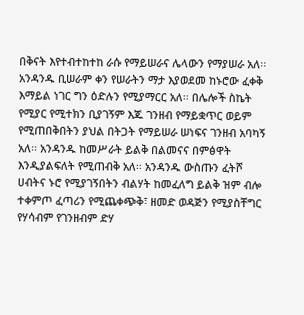በቅናት እየተብተከተከ ራሱ የማይሠራና ሌላውን የማያሠራ አለ፡፡ አንዳንዱ ቢሠራም ቀን የሠራትን ማታ እያወደመ ከኑሮው ፈቀቅ እማይል ነገር ግን ዕድሉን የሚያማርር አለ፡፡ በሌሎች ስኬት የሚያር የሚተክን ቢያገኝም እጁ ገንዘብ የማይቋጥር ወይም የሚጠበቅበትን ያህል በትጋት የማይሠራ ሠነፍና ገንዘብ አባካኝ አለ፡፡ አንዳንዱ ከመሥራት ይልቅ በልመናና በምፅዋት እንዲያልፍለት የሚጠብቅ አለ፡፡ አንዳንዱ ውስጡን ፈትሾ ሀብትና ኑሮ የሚያገኝበትን ብልሃት ከመፈለግ ይልቅ ዝም ብሎ ተቀምጦ ፈጣሪን የሚጨቀጭቅ፣ ዘመድ ወዳጅን የሚያስቸግር የሃሳብም የገንዘብም ድሃ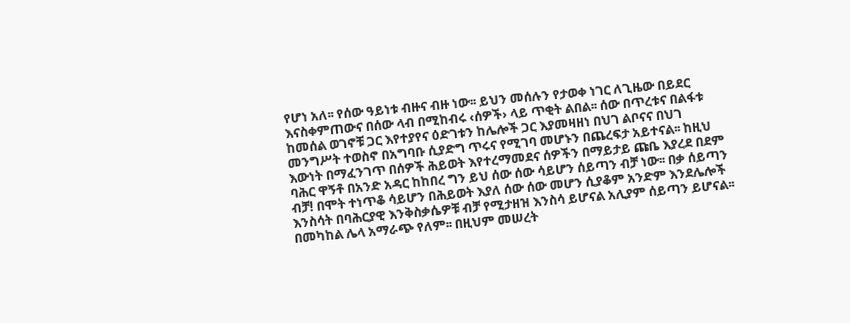የሆነ አለ፡፡ የሰው ዓይነቱ ብዙና ብዙ ነው፡፡ ይህን መሰሉን የታወቀ ነገር ለጊዜው በይደር እናስቀምጠውና በሰው ላብ በሚከብሩ ‹ሰዎች› ላይ ጥቂት ልበል፡፡ ሰው በጥረቱና በልፋቱ ከመሰል ወገኖቹ ጋር እየተያየና ዕድገቱን ከሌሎች ጋር እያመዛዘነ በህገ ልቦናና በህገ መንግሥት ተወስኖ በአግባቡ ሲያድግ ጥሩና የሚገባ መሆኑን በጨረፍታ አይተናል፡፡ ከዚህ እውነት በማፈንገጥ በሰዎች ሕይወት እየተረማመደና ሰዎችን በማይታይ ጩቤ እያረደ በደም ባሕር ዋኝቶ በአንድ አዳር ከከበረ ግን ይህ ሰው ሰው ሳይሆን ሰይጣን ብቻ ነው፡፡ በቃ ሰይጣን ብቻ! በሞት ተነጥቆ ሳይሆን በሕይወት እያለ ሰው ሰው መሆን ሲያቆም አንድም እንደሌሎች እንስሳት በባሕርያዊ እንቅስቃሴዎቹ ብቻ የሚታዘዝ እንስሳ ይሆናል አሊያም ሰይጣን ይሆናል፡፡ በመካከል ሌላ አማራጭ የለም፡፡ በዚህም መሠረት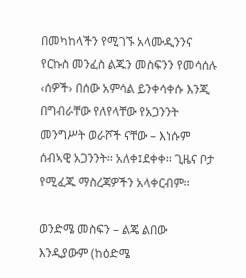በመካከላችን የሚገኙ አላሙዲንንና የርኩስ መንፈስ ልጁን መስፍንን የመሳሰሉ ‹ሰዎች› በሰው አምሳል ይንቀሳቀሱ እንጂ በግብራቸው የለየላቸው የአጋንንት መንግሥት ወራሾች ናቸው – እነሱም ሰብኣዊ አጋንንት፡፡ አለቀ፤ደቀቀ፡፡ ጊዜና ቦታ የሚፈጁ ማስረጃዎችን አላቀርብም፡፡

ወንድሜ መስፍን – ልጄ ልበው እንዲያውም (ከዕድሜ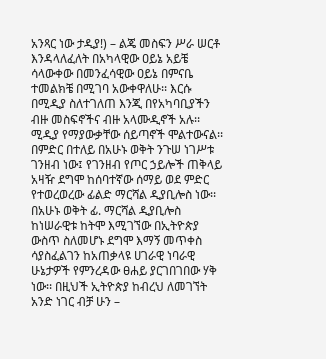አንጻር ነው ታዲያ!) – ልጄ መስፍን ሥራ ሠርቶ እንዳላለፈለት በአካላዊው ዐይኔ አይቼ ሳላውቀው በመንፈሳዊው ዐይኔ በምናቤ ተመልክቼ በሚገባ አውቀዋለሁ፡፡ እርሱ በሚዲያ ስለተገለጠ እንጂ በየአካባቢያችን ብዙ መስፍኖችና ብዙ አላሙዲኖች አሉ፡፡ ሚዲያ የማያውቃቸው ሰይጣኖች ሞልተውናል፡፡ በምድር በተለይ በአሁኑ ወቅት ንጉሠ ነገሥቱ ገንዘብ ነው፤ የገንዘብ የጦር ኃይሎች ጠቅላይ አዛዥ ደግሞ ከሰባተኛው ሰማይ ወደ ምድር የተወረወረው ፊልድ ማርሻል ዲያቢሎስ ነው፡፡ በአሁኑ ወቅት ፊ. ማርሻል ዲያቢሎስ ከነሠራዊቱ ከትሞ እሚገኘው በኢትዮጵያ ውስጥ ስለመሆኑ ደግሞ እማኝ መጥቀስ ሳያስፈልገን ከአጠቃላዩ ሀገራዊ ነባራዊ ሁኔታዎች የምንረዳው ፀሐይ ያርገበገበው ሃቅ ነው፡፡ በዚህች ኢትዮጵያ ከብረህ ለመገኘት አንድ ነገር ብቻ ሁን –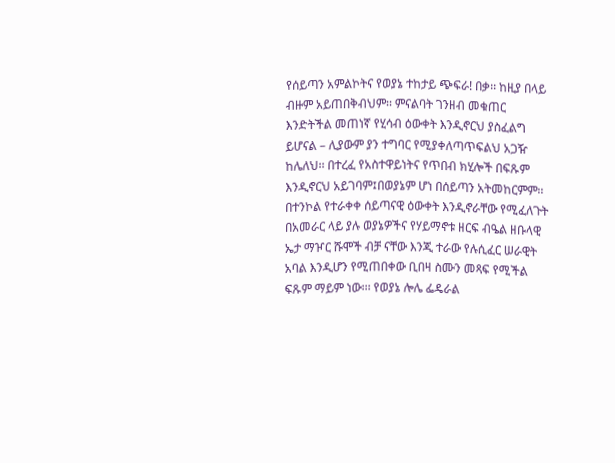የሰይጣን አምልኮትና የወያኔ ተከታይ ጭፍራ! በቃ፡፡ ከዚያ በላይ ብዙም አይጠበቅብህም፡፡ ምናልባት ገንዘብ መቁጠር እንድትችል መጠነኛ የሂሳብ ዕውቀት እንዲኖርህ ያስፈልግ ይሆናል – ሊያውም ያን ተግባር የሚያቀለጣጥፍልህ አጋዥ ከሌለህ፡፡ በተረፈ የአስተዋይነትና የጥበብ ክሂሎች በፍጹም እንዲኖርህ አይገባም፤በወያኔም ሆነ በሰይጣን አትመከርምም፡፡ በተንኮል የተራቀቀ ሰይጣናዊ ዕውቀት እንዲኖራቸው የሚፈለጉት በአመራር ላይ ያሉ ወያኔዎችና የሃይማኖቱ ዘርፍ ብዔል ዘቡላዊ ኤታ ማዦር ሹሞች ብቻ ናቸው እንጂ ተራው የሉሲፈር ሠራዊት አባል እንዲሆን የሚጠበቀው ቢበዛ ስሙን መጻፍ የሚችል ፍጹም ማይም ነው፡፡፡ የወያኔ ሎሌ ፌዴራል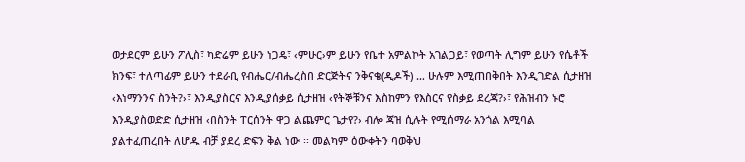ወታደርም ይሁን ፖሊስ፣ ካድሬም ይሁን ነጋዴ፣ ‹ምሁር›ም ይሁን የቤተ አምልኮት አገልጋይ፣ የወጣት ሊግም ይሁን የሴቶች ክንፍ፣ ተለጣፊም ይሁን ተደራቢ የብሔር/ብሔረስበ ድርጅትና ንቅናቄ(ዲዶች) … ሁሉም እሚጠበቅበት እንዲገድል ሲታዘዝ ‹እነማንንና ስንት?›፣ እንዲያስርና እንዲያሰቃይ ሲታዘዝ ‹የትኞቹንና እስከምን የእስርና የስቃይ ደረጃ?›፣ የሕዝብን ኑሮ እንዲያስወድድ ሲታዘዝ ‹በስንት ፐርሰንት ዋጋ ልጨምር ጌታየ?› ብሎ ጃዝ ሲሉት የሚሰማራ አንጎል እሚባል ያልተፈጠረበት ለሆዱ ብቻ ያደረ ድፍን ቅል ነው ፡፡ መልካም ዕውቀትን ባወቅህ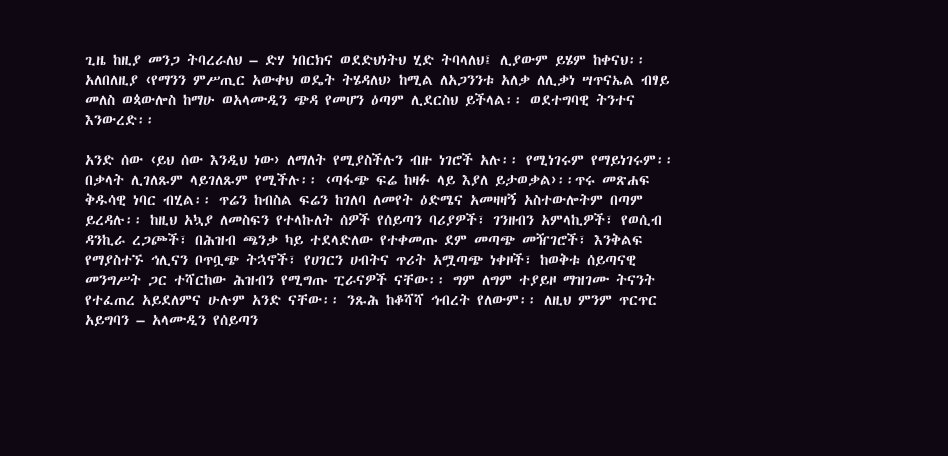ጊዜ ከዚያ መንጋ ትባረራለህ – ድሃ ነበርክና ወደድህነትህ ሂድ ትባላለህ፤ ሊያውም ይሄም ከቀናህ፡፡ አለበለዚያ ‹የማንን ምሥጢር አውቀህ ወዴት ትሄዳለህ› ከሚል ለአጋንንቱ አለቃ ለሊቃነ ሣጥናኤል ብፃይ መለስ ወጳውሎስ ከማሁ ወአላሙዲን ጭዳ የመሆን ዕጣም ሊደርስህ ይችላል፡፡ ወደተግባዊ ትንተና እንውረድ፡፡

አንድ ሰው ‹ይህ ሰው እንዲህ ነው› ለማለት የሚያስችሉን ብዙ ነገሮች አሉ፡፡ የሚነገሩም የማይነገሩም፡፡ በቃላት ሊገለጹም ላይገለጹም የሚችሉ፡፡ ‹ጣፋጭ ፍሬ ከዛፉ ላይ እያለ ይታወቃል›፡፡ጥሩ መጽሐፍ ቅዱሳዊ ነባር ብሂል፡፡ ጥሬን ከብስል ፍሬን ከገለባ ለመየት ዕድሜና አመዛዛኝ አስተውሎትም በጣም ይረዳሉ፡፡ ከዚህ አኳያ ለመስፍን የተላኩለት ሰዎች የሰይጣን ባሪያዎች፣ ገንዘብን አምላኪዎች፣ የወሲብ ዳንኪራ ረጋጮች፣ በሕዝብ ጫንቃ ካይ ተደላድለው የተቀመጡ ደም መጣጭ መዥገሮች፣ እንቅልፍ የማያስተኙ ኅሊናን ቦጥቧጭ ትኋኖች፣ የሀገርን ሀብትና ጥሪት አሟጣጭ ነቀዞች፣ ከወቅቱ ሰይጣናዊ መንግሥት ጋር ተሻርከው ሕዝብን የሚግጡ ፒራናዎች ናቸው፡፡ ግም ለግም ተያይዞ ማዝገሙ ትናንት የተፈጠረ አይደለምና ሁሉም አንድ ናቸው፡፡ ንጹሕ ከቆሻሻ ኅብረት የለውም፡፡ ለዚህ ምንም ጥርጥር አይግባን – አላሙዲን የሰይጣን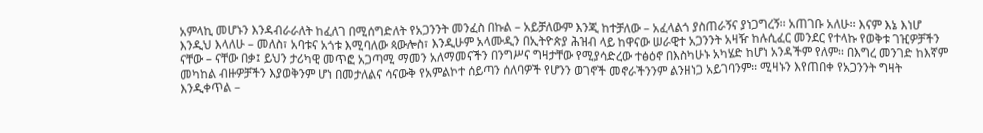አምላኪ መሆኑን እንዳብራራለት ከፈለገ በሚሰግድለት የአጋንንት መንፈስ በኩል – አይቻለውም እንጂ ከተቻለው – አፈላልጎ ያስጠራኝና ያነጋግረኝ፡፡ አጠገቡ አለሁ፡፡ እናም እኔ እነሆ እንዲህ እላለሁ – መለስ፣ አባቱና አጎቱ እሚባለው ጳውሎስ፣ እንዲሁም አላሙዲን በኢትዮጵያ ሕዝብ ላይ ከዋናው ሠራዊተ አጋንንት አዛዥ ከሉሲፈር መንደር የተላኩ የወቅቱ ገዢዎቻችን ናቸው – ናቸው በቃ፤ ይህን ታሪካዊ መጥፎ አጋጣሚ ማመን አለማመናችን በንግሥና ግዛታቸው የሚያሳድረው ተፅዕኖ በእስካሁኑ አካሄድ ከሆነ አንዳችም የለም፡፡ በእግረ መንገድ ከእኛም መካከል ብዙዎቻችን እያወቅንም ሆነ በመታለልና ሳናውቅ የአምልኮተ ሰይጣን ሰለባዎች የሆንን ወገኖች መኖራችንንም ልንዘነጋ አይገባንም፡፡ ሚዛኑን እየጠበቀ የአጋንንት ግዛት እንዲቀጥል –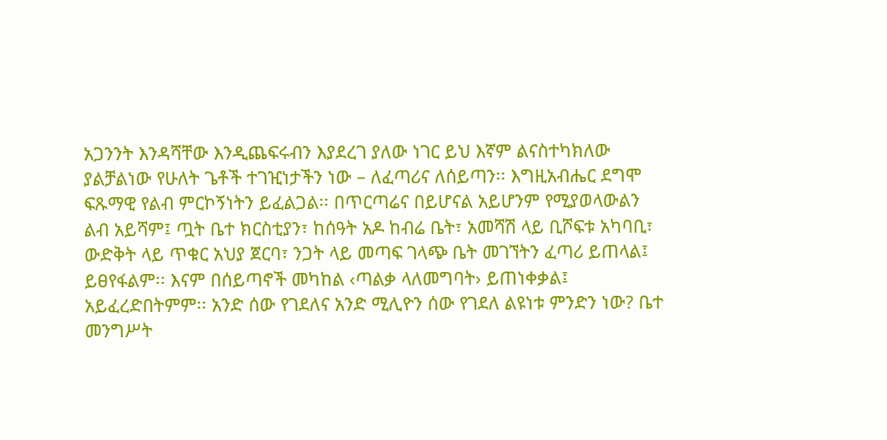አጋንንት እንዳሻቸው እንዲጨፍሩብን እያደረገ ያለው ነገር ይህ እኛም ልናስተካክለው ያልቻልነው የሁለት ጌቶች ተገዢነታችን ነው – ለፈጣሪና ለሰይጣን፡፡ እግዚአብሔር ደግሞ ፍጹማዊ የልብ ምርኮኝነትን ይፈልጋል፡፡ በጥርጣሬና በይሆናል አይሆንም የሚያወላውልን ልብ አይሻም፤ ጧት ቤተ ክርስቲያን፣ ከሰዓት አዶ ከብሬ ቤት፣ አመሻሽ ላይ ቢሾፍቱ አካባቢ፣ ውድቅት ላይ ጥቁር አህያ ጀርባ፣ ንጋት ላይ መጣፍ ገላጭ ቤት መገኘትን ፈጣሪ ይጠላል፤ ይፀየፋልም፡፡ እናም በሰይጣኖች መካከል ‹ጣልቃ ላለመግባት› ይጠነቀቃል፤ አይፈረድበትምም፡፡ አንድ ሰው የገደለና አንድ ሚሊዮን ሰው የገደለ ልዩነቱ ምንድን ነው? ቤተ መንግሥት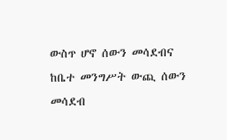ውስጥ ሆኖ ሰውን መሳደብና ከቤተ መንግሥት ውጪ ሰውን መሳደብ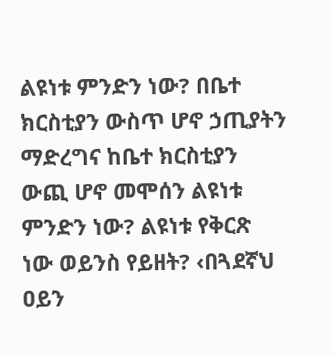ልዩነቱ ምንድን ነው? በቤተ ክርስቲያን ውስጥ ሆኖ ኃጢያትን ማድረግና ከቤተ ክርስቲያን ውጪ ሆኖ መሞሰን ልዩነቱ ምንድን ነው? ልዩነቱ የቅርጽ ነው ወይንስ የይዘት? ‹በጓደኛህ ዐይን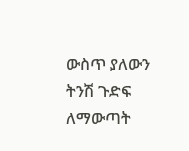ውስጥ ያለውን ትንሽ ጉድፍ ለማውጣት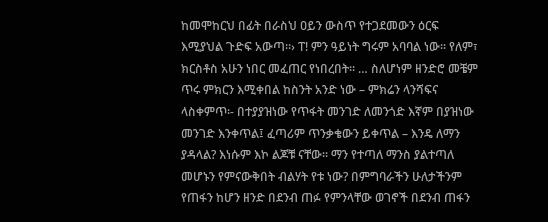ከመሞከርህ በፊት በራስህ ዐይን ውስጥ የተጋደመውን ዕርፍ እሚያህል ጉድፍ አውጣ፡፡› ፐ! ምን ዓይነት ግሩም አባባል ነው፡፡ የለም፣ ክርስቶስ አሁን ነበር መፈጠር የነበረበት፡፡ … ስለሆነም ዘንድሮ መቼም ጥሩ ምክርን እሚቀበል ከስንት አንድ ነው – ምክሬን ላንሻፍና ላስቀምጥ፡- በተያያዝነው የጥፋት መንገድ ለመንጎድ እኛም በያዝነው መንገድ እንቀጥል፤ ፈጣሪም ጥንቃቄውን ይቀጥል – እንዴ ለማን ያዳላል? እነሱም እኮ ልጆቹ ናቸው፡፡ ማን የተጣለ ማንስ ያልተጣለ መሆኑን የምናውቅበት ብልሃት የቱ ነው? በምግባራችን ሁለታችንም የጠፋን ከሆን ዘንድ በደንብ ጠፉ የምንላቸው ወገኖች በደንብ ጠፋን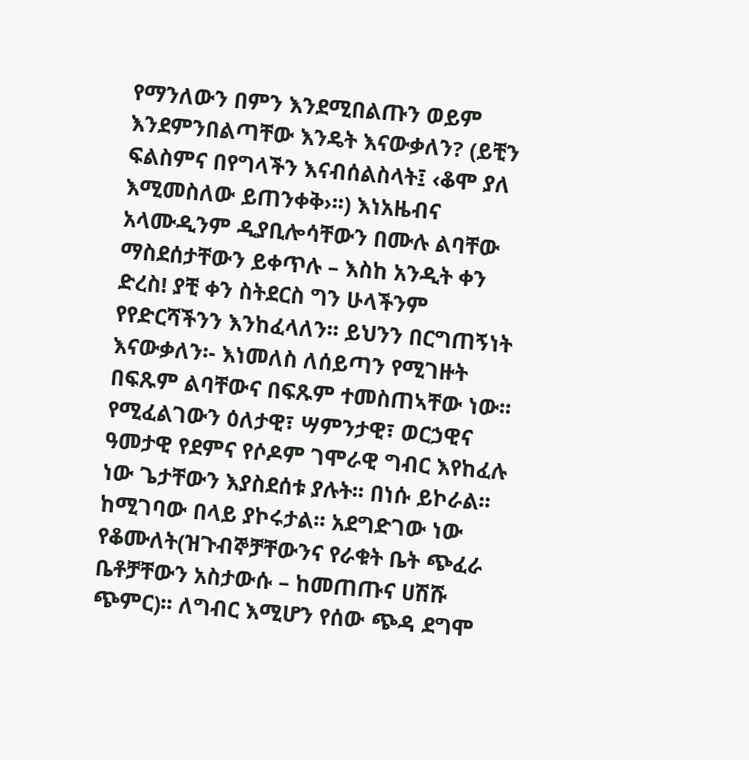የማንለውን በምን እንደሚበልጡን ወይም እንደምንበልጣቸው እንዴት እናውቃለን? (ይቺን ፍልስምና በየግላችን እናብሰልስላት፤ ‹ቆሞ ያለ እሚመስለው ይጠንቀቅ›፡፡) እነአዜብና አላሙዲንም ዲያቢሎሳቸውን በሙሉ ልባቸው ማስደሰታቸውን ይቀጥሉ – እስከ አንዲት ቀን ድረስ! ያቺ ቀን ስትደርስ ግን ሁላችንም የየድርሻችንን እንከፈላለን፡፡ ይህንን በርግጠኝነት እናውቃለን፡- እነመለስ ለሰይጣን የሚገዙት በፍጹም ልባቸውና በፍጹም ተመስጠኣቸው ነው፡፡ የሚፈልገውን ዕለታዊ፣ ሣምንታዊ፣ ወርኃዊና ዓመታዊ የደምና የሶዶም ገሞራዊ ግብር እየከፈሉ ነው ጌታቸውን እያስደሰቱ ያሉት፡፡ በነሱ ይኮራል፡፡ ከሚገባው በላይ ያኮሩታል፡፡ አደግድገው ነው የቆሙለት(ዝጉብኞቻቸውንና የራቁት ቤት ጭፈራ ቤቶቻቸውን አስታውሱ – ከመጠጡና ሀሽሹ ጭምር)፡፡ ለግብር እሚሆን የሰው ጭዳ ደግሞ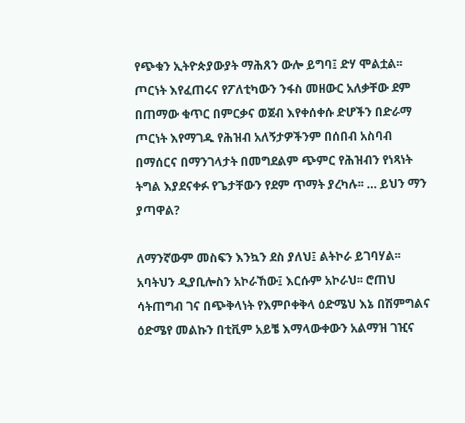የጭቁን ኢትዮጵያውያት ማሕጸን ውሎ ይግባ፤ ድሃ ሞልቷል፡፡ ጦርነት እየፈጠሩና የፖለቲካውን ንፋስ መዘውር አለቃቸው ደም በጠማው ቁጥር በምርቃና ወጀብ እየቀሰቀሱ ድሆችን በድራማ ጦርነት እየማገዱ የሕዝብ አለኝታዎችንም በሰበብ አስባብ በማሰርና በማንገላታት በመግደልም ጭምር የሕዝብን የነጻነት ትግል እያደናቀፉ የጌታቸውን የደም ጥማት ያረካሉ፡፡ … ይህን ማን ያጣዋል?

ለማንኛውም መስፍን እንኳን ደስ ያለህ፤ ልትኮራ ይገባሃል፡፡ አባትህን ዲያቢሎስን አኮራኸው፤ እርሱም አኮራህ፡፡ ሮጠህ ሳትጠግብ ገና በጭቅላነት የእምቦቀቅላ ዕድሜህ እኔ በሽምግልና ዕድሜየ መልኩን በቲቪም አይቼ እማላውቀውን አልማዝ ገዢና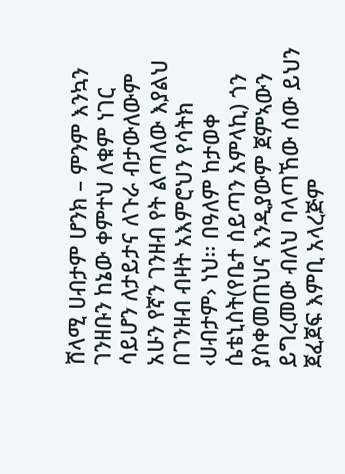ሸላሚ ሀብታም ሆንክ – ምንም እንኳን ገንዘቡን ከኔው ቀምተህ ለቁም ነገር ሳይሆን ለታይታና ለጉራ ብታውለውም አሁን የኛን ገንዘብ የት ልጣለው እያልህ በገንዘብ ብዛት አእምሮህን የሳትክ ‹ሀብታም› ነህ፡፡ በዓለም ከታወቀ ሴቴኒስት(የቤተ ሰይጣን አምላኪ) ጎን ያስቀመጠህና እንዲያውም ጀምኣውን ይግረመው ብለህ ባላጣኸው ሰው ይህን ጀፈጀፍ እምቢ አላረጅም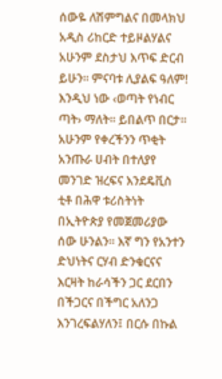ሰውዬ ለሽምግልና በመላክህ አዲስ ሪከርድ ተይዞልሃልና አሁንም ደስታህ እጥፍ ድርብ ይሁን፡፡ ምናባቱ ሊያልፍ ዓለም! እንዲህ ነው ‹ወጣት የነብር ጣት› ማለት፡፡ ይበልጥ በርታ፡፡ አሁንም የቀረችንን ጥቂት አንጡራ ሀብት በተለያየ መንገድ ዝረፍና እንደዴቪስ ቲቶ በሕዋ ቱሪስትነት በኢትዮጵያ የመጀመሪያው ሰው ሁንልን፡፡ እኛ ግን የአንተን ድህነትና ርሃብ ድንቁርናና እርዛት ከራሳችን ጋር ደርበን በችጋርና በችግር አለንጋ እንገረፍልሃለን፤ በርሱ በኩል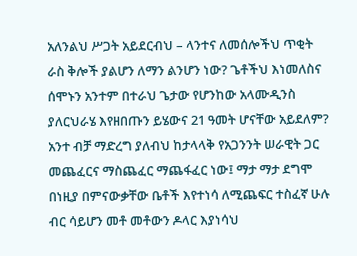አለንልህ ሥጋት አይደርብህ – ላንተና ለመሰሎችህ ጥቂት ራስ ቅሎች ያልሆን ለማን ልንሆን ነው? ጌቶችህ እነመለስና ሰሞኑን አንተም በተራህ ጌታው የሆንከው አላሙዲንስ ያለርህራሄ እየዘበጡን ይሄውና 21 ዓመት ሆናቸው አይደለም? አንተ ብቻ ማድረግ ያለብህ ከታላላቅ የአጋንንት ሠራዊት ጋር መጨፈርና ማስጨፈር ማጨፋፈር ነው፤ ማታ ማታ ደግሞ በነዚያ በምናውቃቸው ቤቶች እየተነሳ ለሚጨፍር ተስፈኛ ሁሉ ብር ሳይሆን መቶ መቶውን ዶላር እያነሳህ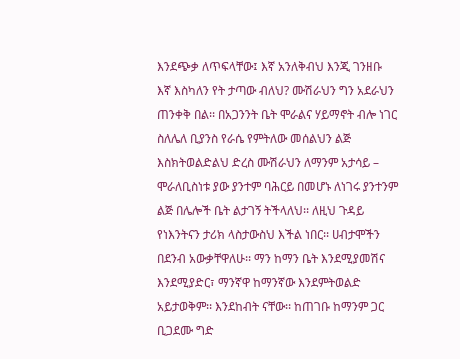እንደጭቃ ለጥፍላቸው፤ እኛ አንለቅብህ እንጂ ገንዘቡ እኛ እስካለን የት ታጣው ብለህ? ሙሽራህን ግን አደራህን ጠንቀቅ በል፡፡ በአጋንንት ቤት ሞራልና ሃይማኖት ብሎ ነገር ስለሌለ ቢያንስ የራሴ የምትለው መሰልህን ልጅ እስክትወልድልህ ድረስ ሙሽራህን ለማንም አታሳይ – ሞራለቢስነቱ ያው ያንተም ባሕርይ በመሆኑ ለነገሩ ያንተንም ልጅ በሌሎች ቤት ልታገኝ ትችላለህ፡፡ ለዚህ ጉዳይ የነእንትናን ታሪክ ላስታውስህ እችል ነበር፡፡ ሀብታሞችን በደንብ አውቃቸዋለሁ፡፡ ማን ከማን ቤት እንደሚያመሽና እንደሚያድር፣ ማንኛዋ ከማንኛው እንደምትወልድ አይታወቅም፡፡ እንደከብት ናቸው፡፡ ከጠገቡ ከማንም ጋር ቢጋደሙ ግድ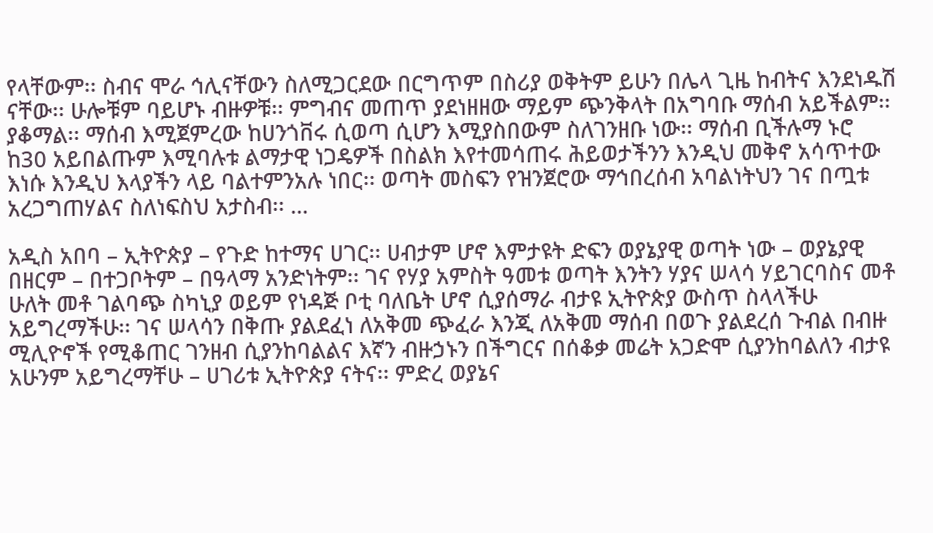የላቸውም፡፡ ስብና ሞራ ኅሊናቸውን ስለሚጋርደው በርግጥም በስሪያ ወቅትም ይሁን በሌላ ጊዜ ከብትና እንደነዱሽ ናቸው፡፡ ሁሎቹም ባይሆኑ ብዙዎቹ፡፡ ምግብና መጠጥ ያደነዘዘው ማይም ጭንቅላት በአግባቡ ማሰብ አይችልም፡፡ ያቆማል፡፡ ማሰብ እሚጀምረው ከሀንጎቨሩ ሲወጣ ሲሆን እሚያስበውም ስለገንዘቡ ነው፡፡ ማሰብ ቢችሉማ ኑሮ ከ30 አይበልጡም እሚባሉቱ ልማታዊ ነጋዴዎች በስልክ እየተመሳጠሩ ሕይወታችንን እንዲህ መቅኖ አሳጥተው እነሱ እንዲህ እላያችን ላይ ባልተምንአሉ ነበር፡፡ ወጣት መስፍን የዝንጀሮው ማኅበረሰብ አባልነትህን ገና በጧቱ አረጋግጠሃልና ስለነፍስህ አታስብ፡፡ …

አዲስ አበባ – ኢትዮጵያ – የጉድ ከተማና ሀገር፡፡ ሀብታም ሆኖ እምታዩት ድፍን ወያኔያዊ ወጣት ነው – ወያኔያዊ በዘርም – በተጋቦትም – በዓላማ አንድነትም፡፡ ገና የሃያ አምስት ዓመቱ ወጣት እንትን ሃያና ሠላሳ ሃይገርባስና መቶ ሁለት መቶ ገልባጭ ስካኒያ ወይም የነዳጅ ቦቲ ባለቤት ሆኖ ሲያሰማራ ብታዩ ኢትዮጵያ ውስጥ ስላላችሁ አይግረማችሁ፡፡ ገና ሠላሳን በቅጡ ያልደፈነ ለአቅመ ጭፈራ እንጂ ለአቅመ ማሰብ በወጉ ያልደረሰ ጉብል በብዙ ሚሊዮኖች የሚቆጠር ገንዘብ ሲያንከባልልና እኛን ብዙኃኑን በችግርና በሰቆቃ መሬት አጋድሞ ሲያንከባልለን ብታዩ አሁንም አይግረማቸሁ – ሀገሪቱ ኢትዮጵያ ናትና፡፡ ምድረ ወያኔና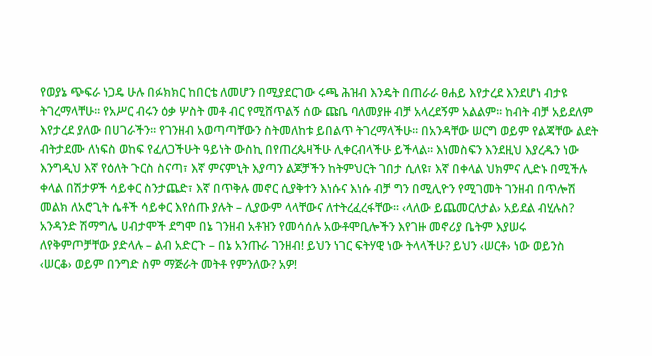የወያኔ ጭፍራ ነጋዴ ሁሉ በፉክክር ከበርቴ ለመሆን በሚያደርገው ሩጫ ሕዝብ እንዴት በጠራራ ፀሐይ እየታረደ እንደሆነ ብታዩ ትገረማላቸሁ፡፡ የአሥር ብሩን ዕቃ ሦስት መቶ ብር የሚሸጥልኝ ሰው ጩቤ ባለመያዙ ብቻ አላረደኝም አልልም፡፡ ከብት ብቻ አይደለም እየታረደ ያለው በሀገራችን፡፡ የገንዘብ አወጣጣቸውን ስትመለከቱ ይበልጥ ትገረማላችሁ፡፡ በአንዳቸው ሠርግ ወይም የልጃቸው ልደት ብትታደሙ ለነፍስ ወከፍ የፈለጋችሁት ዓይነት ውስኪ በየጠረጴዛችሁ ሊቀርብላችሁ ይችላል፡፡ እነመስፍን እንደዚህ እያረዱን ነው እንግዲህ እኛ የዕለት ጉርስ ስናጣ፣ እኛ ምናምኒት እያጣን ልጆቻችን ከትምህርት ገበታ ሲለዩ፣ እኛ በቀላል ህክምና ሊድኑ በሚችሉ ቀላል በሽታዎች ሳይቀር ስንታጨድ፣ እኛ በጥቅሉ መኖር ሲያቅተን እነሱና እነሱ ብቻ ግን በሚሊዮን የሚገመት ገንዘብ በጥሎሽ መልክ ለአሮጊት ሴቶች ሳይቀር እየሰጡ ያሉት – ሊያውም ላላቸውና ለተትረፈረፋቸው፡፡ ‹ላለው ይጨመርለታል› አይደል ብሂሉስ? አንዳንድ ሽማግሌ ሀብታሞች ደግሞ በኔ ገንዘብ አቶዝን የመሳሰሉ አውቶሞቢሎችን እየገዙ መኖሪያ ቤትም እያሠሩ ለየቅምጦቻቸው ያድላሉ – ልብ አድርጉ – በኔ አንጡራ ገንዘብ! ይህን ነገር ፍትሃዊ ነው ትላላችሁ? ይህን ‹ሠርቶ› ነው ወይንስ ‹ሠርቆ› ወይም በንግድ ስም ማጅራት መትቶ የምንለው? አዎ!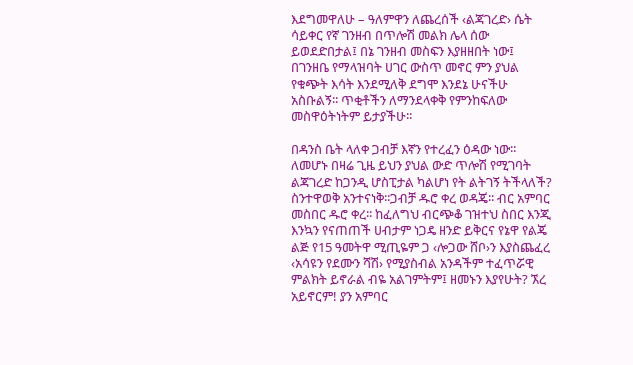እደግመዋለሁ – ዓለምዋን ለጨረሰች ‹ልጃገረድ› ሴት ሳይቀር የኛ ገንዘብ በጥሎሽ መልክ ሌላ ሰው ይወደድበታል፤ በኔ ገንዘብ መስፍን እያዘዘበት ነው፤ በገንዘቤ የማላዝባት ሀገር ውስጥ መኖር ምን ያህል የቁጭት እሳት እንደሚለቅ ደግሞ እንደኔ ሁናችሁ አስቡልኝ፡፡ ጥቂቶችን ለማንደላቀቅ የምንከፍለው መስዋዕትነትም ይታያችሁ፡፡

በዳንስ ቤት ላለቀ ጋብቻ እኛን የተረፈን ዕዳው ነው፡፡ ለመሆኑ በዛሬ ጊዜ ይህን ያህል ውድ ጥሎሽ የሚገባት ልጃገረድ ከጋንዲ ሆስፒታል ካልሆነ የት ልትገኝ ትችላለች? ስንተዋወቅ አንተናነቅ፡፡ጋብቻ ዱሮ ቀረ ወዳጄ፡፡ ብር አምባር መስበር ዱሮ ቀረ፡፡ ከፈለግህ ብርጭቆ ገዝተህ ስበር እንጂ እንኳን የናጠጠች ሀብታም ነጋዴ ዘንድ ይቅርና የኔዋ የልጄ ልጅ የ15 ዓመትዋ ሚጢዬም ጋ ‹ሎጋው ሸቦ›ን እያስጨፈረ ‹አሳዩን የደሙን ሻሽ› የሚያስብል አንዳችም ተፈጥሯዊ ምልክት ይኖራል ብዬ አልገምትም፤ ዘመኑን እያየሁት? ኧረ አይኖርም! ያን አምባር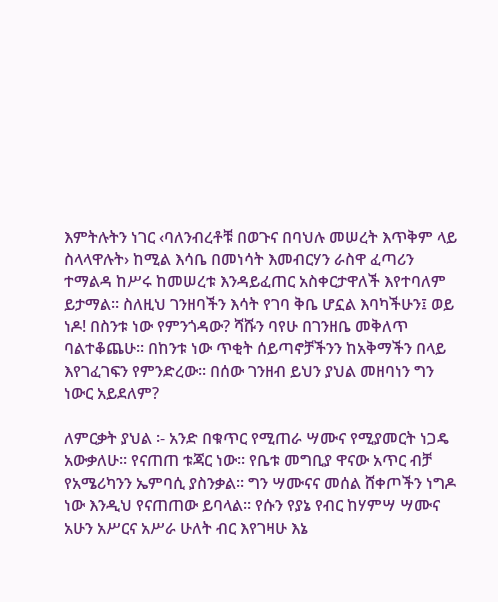እምትሉትን ነገር ‹ባለንብረቶቹ በወጉና በባህሉ መሠረት እጥቅም ላይ ስላላዋሉት› ከሚል እሳቤ በመነሳት እመብርሃን ራስዋ ፈጣሪን ተማልዳ ከሥሩ ከመሠረቱ እንዳይፈጠር አስቀርታዋለች እየተባለም ይታማል፡፡ ስለዚህ ገንዘባችን እሳት የገባ ቅቤ ሆኗል እባካችሁን፤ ወይ ነዶ! በስንቱ ነው የምንጎዳው? ሻሹን ባየሁ በገንዘቤ መቅለጥ ባልተቆጨሁ፡፡ በከንቱ ነው ጥቂት ሰይጣኖቻችንን ከአቅማችን በላይ እየገፈገፍን የምንድረው፡፡ በሰው ገንዘብ ይህን ያህል መዘባነን ግን ነውር አይደለም?

ለምርቃት ያህል ፡- አንድ በቁጥር የሚጠራ ሣሙና የሚያመርት ነጋዴ አውቃለሁ፡፡ የናጠጠ ቱጃር ነው፡፡ የቤቱ መግቢያ ዋናው አጥር ብቻ የአሜሪካንን ኤምባሲ ያስንቃል፡፡ ግን ሣሙናና መሰል ሸቀጦችን ነግዶ ነው እንዲህ የናጠጠው ይባላል፡፡ የሱን የያኔ የብር ከሃምሣ ሣሙና አሁን አሥርና አሥራ ሁለት ብር እየገዛሁ እኔ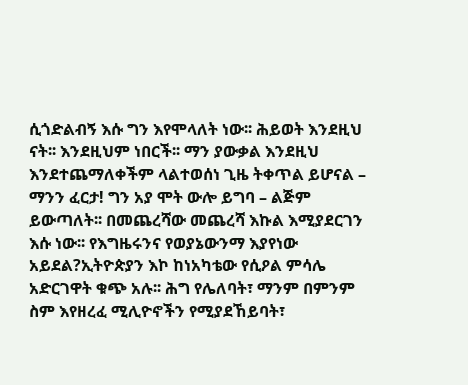ሲጎድልብኝ እሱ ግን እየሞላለት ነው፡፡ ሕይወት እንደዚህ ናት፡፡ እንደዚህም ነበርች፡፡ ማን ያውቃል እንደዚህ እንደተጨማለቀችም ላልተወሰነ ጊዜ ትቀጥል ይሆናል – ማንን ፈርታ! ግን አያ ሞት ውሎ ይግባ – ልጅም ይውጣለት፡፡ በመጨረሻው መጨረሻ እኩል እሚያደርገን እሱ ነው፡፡ የእግዜሩንና የወያኔውንማ እያየነው አይደል?ኢትዮጵያን እኮ ከነአካቴው የሲዖል ምሳሌ አድርገዋት ቁጭ አሉ፡፡ ሕግ የሌለባት፣ ማንም በምንም ስም እየዘረፈ ሚሊዮኖችን የሚያደኸይባት፣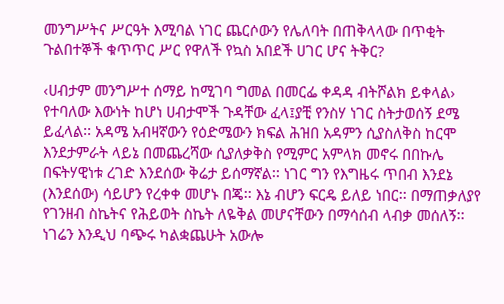መንግሥትና ሥርዓት እሚባል ነገር ጨርሶውን የሌለባት በጠቅላላው በጥቂት ጉልበተኞች ቁጥጥር ሥር የዋለች የኳስ አበደች ሀገር ሆና ትቅር?

‹ሀብታም መንግሥተ ሰማይ ከሚገባ ግመል በመርፌ ቀዳዳ ብትሾልክ ይቀላል› የተባለው እውነት ከሆነ ሀብታሞች ጉዳቸው ፈላ፤ያቺ የንስሃ ነገር ስትታወሰኝ ደሜ ይፈላል፡፡ አዳሜ አብዛኛውን የዕድሜውን ክፍል ሕዝበ አዳምን ሲያስለቅስ ከርሞ እንደታምራት ላይኔ በመጨረሻው ሲያለቃቅስ የሚምር አምላክ መኖሩ በበኩሌ በፍትሃዊነቱ ረገድ እንደሰው ቅሬታ ይሰማኛል፡፡ ነገር ግን የእግዜሩ ጥበብ እንደኔ (እንደሰው) ሳይሆን የረቀቀ መሆኑ በጄ፡፡ እኔ ብሆን ፍርዴ ይለይ ነበር፡፡ በማጠቃለያየ የገንዘብ ስኬትና የሕይወት ስኬት ለዬቅል መሆናቸውን በማሳሰብ ላብቃ መሰለኝ፡፡ ነገሬን እንዲህ ባጭሩ ካልቋጨሁት አውሎ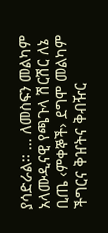ያሳድራል፡፡ … ለመስፍን መልካም አላሙዲናዊ የጫጉላ ሽርሽር ለኔ ቢጤ ‹ምቀኞች› ደግሞ መልካም ችግርና ቅዠትና ቅብዥር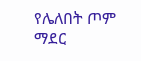የሌለበት ጦም ማደር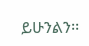ይሁንልን፡፡